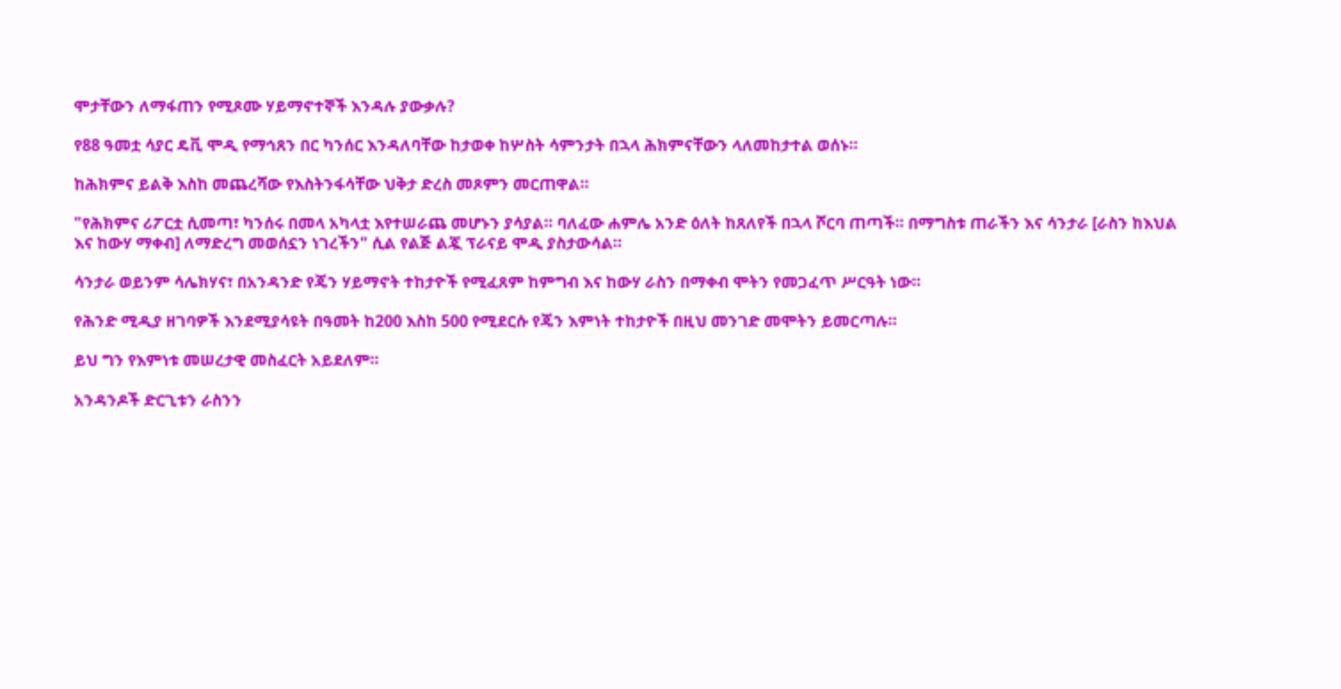ሞታቸውን ለማፋጠን የሚጾሙ ሃይማኖተኞች እንዳሉ ያውቃሉ?

የ88 ዓመቷ ሳያር ዴቪ ሞዲ የማኅጸን በር ካንሰር እንዳለባቸው ከታወቀ ከሦስት ሳምንታት በኋላ ሕክምናቸውን ላለመከታተል ወሰኑ።

ከሕክምና ይልቅ እስከ መጨረሻው የእስትንፋሳቸው ህቅታ ድረስ መጾምን መርጠዋል።

"የሕክምና ሪፖርቷ ሲመጣ፣ ካንሰሩ በመላ አካላቷ እየተሠራጨ መሆኑን ያሳያል። ባለፈው ሐምሌ አንድ ዕለት ከጸለየች በኋላ ሾርባ ጠጣች። በማግስቱ ጠራችን እና ሳንታራ [ራስን ከእህል እና ከውሃ ማቀብ] ለማድረግ መወሰኗን ነገረችን" ሲል የልጅ ልጇ ፕራናይ ሞዲ ያስታውሳል።

ሳንታራ ወይንም ሳሌክሃና፣ በአንዳንድ የጄን ሃይማኖት ተከታዮች የሚፈጸም ከምግብ እና ከውሃ ራስን በማቀብ ሞትን የመጋፈጥ ሥርዓት ነው።

የሕንድ ሚዲያ ዘገባዎች እንደሚያሳዩት በዓመት ከ200 እስከ 500 የሚደርሱ የጄን እምነት ተከታዮች በዚህ መንገድ መሞትን ይመርጣሉ።

ይህ ግን የእምነቱ መሠረታዊ መስፈርት አይደለም።

አንዳንዶች ድርጊቱን ራስንን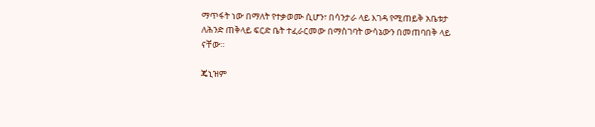ማጥፋት ነው በማለት የተቃወሙ ሲሆን፣ በሳንታራ ላይ እገዳ የሚጠይቅ አቤቱታ ለሕንድ ጠቅላይ ፍርድ ቤት ተፈራርመው በማስገባት ውሳኔውን በመጠባበቅ ላይ ናቸው።

ጄኒዝም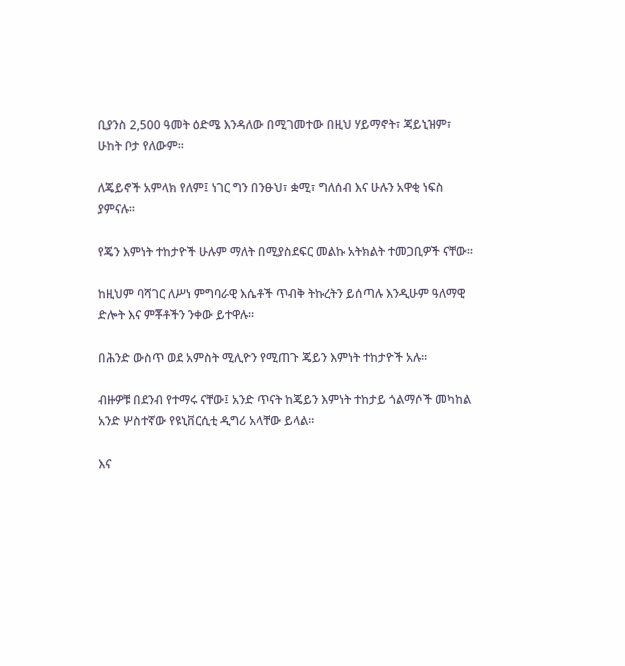ቢያንስ 2,500 ዓመት ዕድሜ እንዳለው በሚገመተው በዚህ ሃይማኖት፣ ጃይኒዝም፣ ሁከት ቦታ የለውም።

ለጄይኖች አምላክ የለም፤ ነገር ግን በንፁህ፣ ቋሚ፣ ግለሰብ እና ሁሉን አዋቂ ነፍስ ያምናሉ።

የጄን እምነት ተከታዮች ሁሉም ማለት በሚያስደፍር መልኩ አትክልት ተመጋቢዎች ናቸው።

ከዚህም ባሻገር ለሥነ ምግባራዊ እሴቶች ጥብቅ ትኩረትን ይሰጣሉ እንዲሁም ዓለማዊ ድሎት እና ምቾቶችን ንቀው ይተዋሉ።

በሕንድ ውስጥ ወደ አምስት ሚሊዮን የሚጠጉ ጄይን እምነት ተከታዮች አሉ።

ብዙዎቹ በደንብ የተማሩ ናቸው፤ አንድ ጥናት ከጄይን እምነት ተከታይ ጎልማሶች መካከል አንድ ሦስተኛው የዩኒቨርሲቲ ዲግሪ አላቸው ይላል።

እና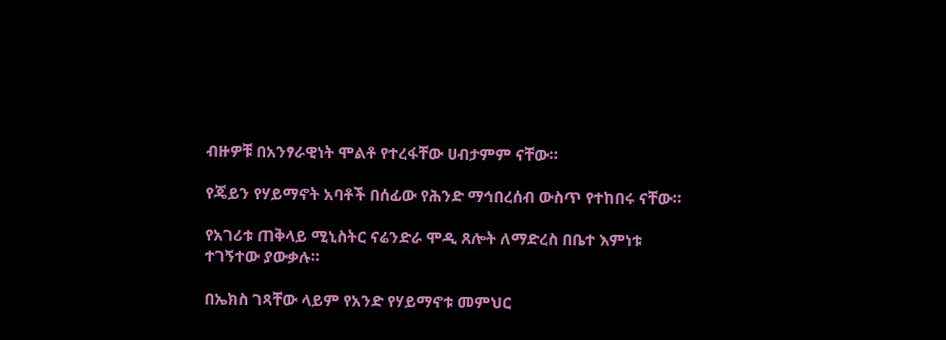ብዙዎቹ በአንፃራዊነት ሞልቶ የተረፋቸው ሀብታምም ናቸው።

የጄይን የሃይማኖት አባቶች በሰፊው የሕንድ ማኅበረሰብ ውስጥ የተከበሩ ናቸው።

የአገሪቱ ጠቅላይ ሚኒስትር ናሬንድራ ሞዲ ጸሎት ለማድረስ በቤተ እምነቱ ተገኝተው ያውቃሉ።

በኤክስ ገጻቸው ላይም የአንድ የሃይማኖቱ መምህር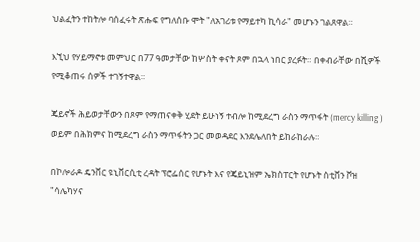ህልፈትን ተከትሎ ባሰፈሩት ጽሑፍ የግለሰቡ ሞት "ለአገሪቱ የማይተካ ኪሳራ" መሆኑን ገልጸዋል።

እኚህ የሃይማኖቱ መምህር በ77 ዓመታቸው ከሦስት ቀናት ጾም በኋላ ነበር ያረፉት። በቀብራቸው በሺዎች የሚቆጠሩ ሰዎች ተገኝተዋል።

ጄይኖች ሕይወታቸውን በጾም የማጠናቀቅ ሂደት ይሁነኝ ተብሎ ከሚደረግ ራስን ማጥፋት (mercy killing ) ወይም በሕክምና ከሚደረግ ራስን ማጥፋትን ጋር መወዳደር እንደሌለበት ይከራከራሉ።

በኮሎራዶ ዴንቨር ዩኒቨርሲቲ ረዳት ፕሮፌሰር የሆኑት እና የጄይኒዝም ኤክስፐርት የሆኑት ስቲቨን ቮዝ "ሳሌካሃና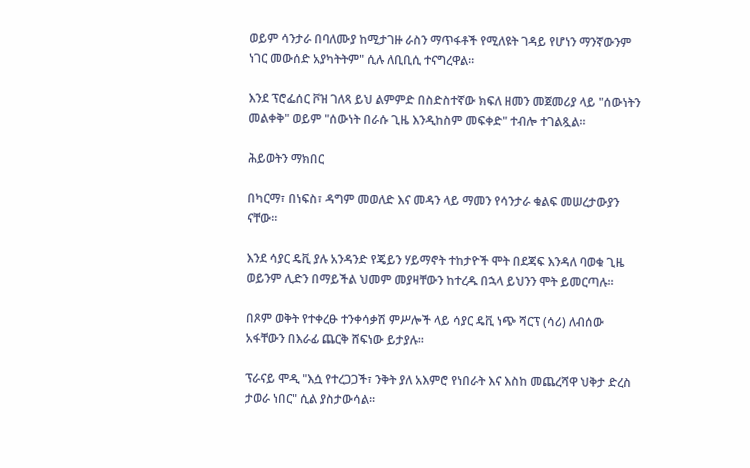ወይም ሳንታራ በባለሙያ ከሚታገዙ ራስን ማጥፋቶች የሚለዩት ገዳይ የሆነን ማንኛውንም ነገር መውሰድ አያካትትም" ሲሉ ለቢቢሲ ተናግረዋል።

እንደ ፕሮፌሰር ቮዝ ገለጻ ይህ ልምምድ በስድስተኛው ክፍለ ዘመን መጀመሪያ ላይ "ሰውነትን መልቀቅ" ወይም "ሰውነት በራሱ ጊዜ እንዲከስም መፍቀድ" ተብሎ ተገልጿል።

ሕይወትን ማክበር

በካርማ፣ በነፍስ፣ ዳግም መወለድ እና መዳን ላይ ማመን የሳንታራ ቁልፍ መሠረታውያን ናቸው።

እንደ ሳያር ዴቪ ያሉ አንዳንድ የጄይን ሃይማኖት ተከታዮች ሞት በደጃፍ እንዳለ ባወቁ ጊዜ ወይንም ሊድን በማይችል ህመም መያዛቸውን ከተረዱ በኋላ ይህንን ሞት ይመርጣሉ።

በጾም ወቅት የተቀረፁ ተንቀሳቃሽ ምሥሎች ላይ ሳያር ዴቪ ነጭ ሻርፕ (ሳሪ) ለብሰው አፋቸውን በእራፊ ጨርቅ ሸፍነው ይታያሉ።

ፕራናይ ሞዲ "እሷ የተረጋጋች፣ ንቅት ያለ አእምሮ የነበራት እና እስከ መጨረሻዋ ህቅታ ድረስ ታወራ ነበር" ሲል ያስታውሳል።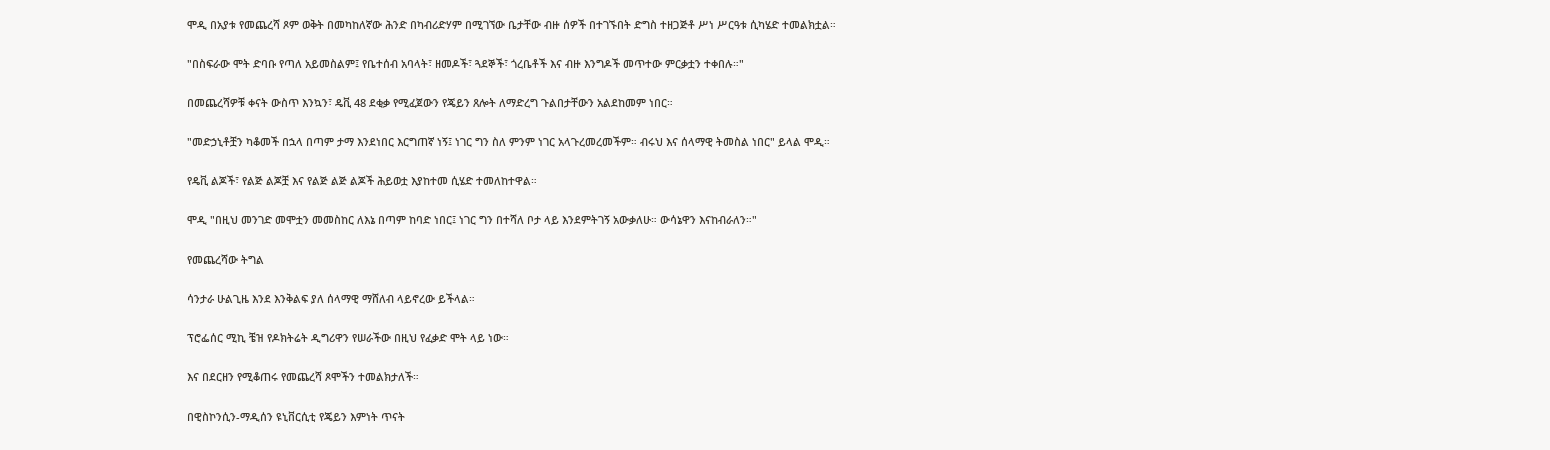ሞዲ በአያቱ የመጨረሻ ጾም ወቅት በመካከለኛው ሕንድ በካብሪድሃም በሚገኘው ቤታቸው ብዙ ሰዎች በተገኙበት ድግስ ተዘጋጅቶ ሥነ ሥርዓቱ ሲካሄድ ተመልክቷል።

"በስፍራው ሞት ድባቡ የጣለ አይመስልም፤ የቤተሰብ አባላት፣ ዘመዶች፣ ጓደኞች፣ ጎረቤቶች እና ብዙ እንግዶች መጥተው ምርቃቷን ተቀበሉ።"

በመጨረሻዎቹ ቀናት ውስጥ እንኳን፣ ዴቪ 48 ደቂቃ የሚፈጀውን የጄይን ጸሎት ለማድረግ ጉልበታቸውን አልደከመም ነበር።

"መድኃኒቶቿን ካቆመች በኋላ በጣም ታማ እንደነበር እርግጠኛ ነኝ፤ ነገር ግን ስለ ምንም ነገር አላጉረመረመችም። ብሩህ እና ሰላማዊ ትመስል ነበር" ይላል ሞዲ።

የዴቪ ልጆች፣ የልጅ ልጆቿ እና የልጅ ልጅ ልጆች ሕይወቷ እያከተመ ሲሄድ ተመለከተዋል።

ሞዲ "በዚህ መንገድ መሞቷን መመስከር ለእኔ በጣም ከባድ ነበር፤ ነገር ግን በተሻለ ቦታ ላይ እንደምትገኝ አውቃለሁ። ውሳኔዋን እናከብራለን።"

የመጨረሻው ትግል

ሳንታራ ሁልጊዜ እንደ እንቅልፍ ያለ ሰላማዊ ማሸለብ ላይኖረው ይችላል።

ፕሮፌሰር ሚኪ ቼዝ የዶክትሬት ዲግሪዋን የሠራችው በዚህ የፈቃድ ሞት ላይ ነው።

እና በደርዘን የሚቆጠሩ የመጨረሻ ጾሞችን ተመልክታለች።

በዊስኮንሲን-ማዲሰን ዩኒቨርሲቲ የጄይን እምነት ጥናት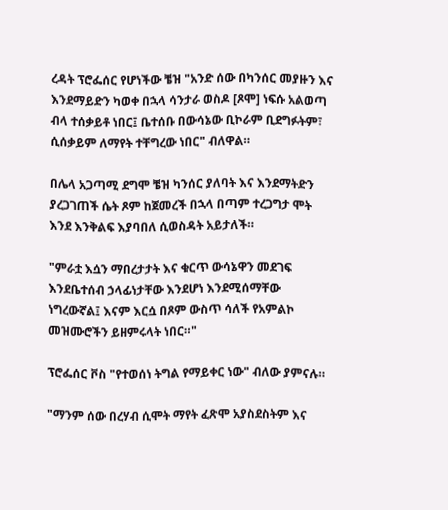ረዳት ፕሮፌሰር የሆነችው ቼዝ "አንድ ሰው በካንሰር መያዙን እና እንደማይድን ካወቀ በኋላ ሳንታራ ወስዶ [ጾሞ] ነፍሱ አልወጣ ብላ ተሰቃይቶ ነበር፤ ቤተሰቡ በውሳኔው ቢኮራም ቢደግፉትም፣ ሲሰቃይም ለማየት ተቸግረው ነበር" ብለዋል።

በሌላ አጋጣሚ ደግሞ ቼዝ ካንሰር ያለባት እና እንደማትድን ያረጋገጠች ሴት ጾም ከጀመረች በኋላ በጣም ተረጋግታ ሞት እንደ እንቅልፍ እያባበለ ሲወስዳት አይታለች።

"ምራቷ እሷን ማበረታታት እና ቁርጥ ውሳኔዋን መደገፍ እንደቤተሰብ ኃላፊነታቸው እንደሆነ እንደሚሰማቸው ነግረውኛል፤ እናም እርሷ በጾም ውስጥ ሳለች የአምልኮ መዝሙሮችን ይዘምሩላት ነበር።"

ፕሮፌሰር ቮስ "የተወሰነ ትግል የማይቀር ነው" ብለው ያምናሉ።

"ማንም ሰው በረሃብ ሲሞት ማየት ፈጽሞ አያስደስትም እና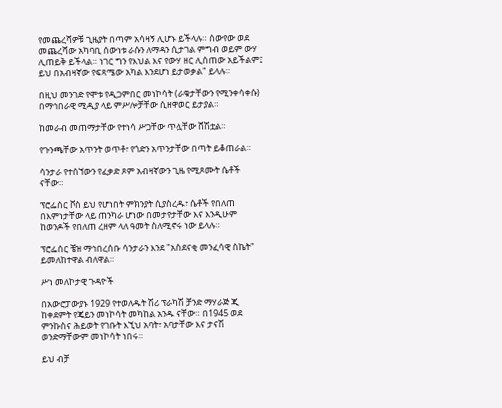የመጨረሻዎቹ ጊዜያት በጣም አሳዛኝ ሊሆኑ ይችላሉ። ሰውየው ወደ መጨረሻው አካባቢ ሰውነቱ ራሱን ለማዳን ሲታገል ምግብ ወይም ውሃ ሊጠይቅ ይችላል። ነገር ግን የእህል እና የውሃ ዘር ሊሰጠው አይችልም፤ ይህ በአብዛኛው የፍጻሜው አካል እንደሆነ ይታወቃል" ይላሉ።

በዚህ መንገድ የሞቱ የዲጋምበር መነኮሳት (ራቁታቸውን የሚንቀሳቀሱ) በማኅበራዊ ሚዲያ ላይ ምሥሎቻቸው ሲዘዋወር ይታያል።

ከመራብ መጠማታቸው የተነሳ ሥጋቸው ጥሏቸው ሸሽቷል።

የጉንጫቸው አጥንት ወጥቶ፣ የጎድን አጥንታቸው በጣት ይቆጠራል።

ሳንታራ የተሰኘውን የፈቃድ ጾም አብዛኛውን ጊዜ የሚጾሙት ሴቶች ናቸው።

ፕሮፌሰር ቮስ ይህ የሆነበት ምክንያት ሲያስረዱ፣ ሴቶች የበለጠ በእምነታቸው ላይ ጠንካራ ሆነው በመታየታቸው እና እንዲሁም ከወንዶች የበለጠ ረዘም ላለ ዓመት ስለሚኖሩ ነው ይላሉ።

ፕሮፌሰር ቼዝ ማኅበረሰቡ ሳንታራን እንደ "አስደናቂ መንፈሳዊ ስኬት" ይመለከተዋል ብለዋል።

ሥነ መለኮታዊ ጉዳዮች

በአውሮፓውያኑ 1929 የተወለዱት ሽሪ ፕራካሽ ቻንድ ማሃራጅ ጂ ከቀደምት የጄይን መነኮሳት መካከል አንዱ ናቸው። በ1945 ወደ ምንኩስና ሕይወት የገቡት እኚህ አባት፣ አባታቸው እና ታናሽ ወንድማቸውም መነኮሳት ነበሩ።

ይህ ብቻ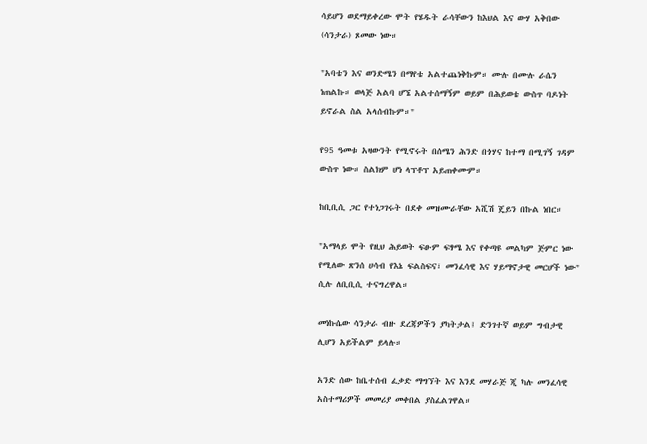ሳይሆን ወደማይቀረው ሞት የሄዱት ራሳቸውን ከእህል እና ውሃ አቅበው (ሳንታራ) ጾመው ነው።

"አባቴን እና ወንድሜን በማየቴ አልተጨነቅኩም። ሙሉ በሙሉ ራሴን ነጠልኩ። ወላጅ አልባ ሆኜ አልተሰማኝም ወይም በሕይወቴ ውስጥ ባዶነት ይኖራል ስል አላሰብኩም።"

የ95 ዓመቱ አዛውንት የሚኖሩት በሰሜን ሕንድ በጎሃና ከተማ በሚገኝ ገዳም ውስጥ ነው። ስልክም ሆነ ላፕቶፕ አይጠቀሙም።

ከቢቢሲ ጋር የተነጋገሩት በደቀ መዝሙራቸው አሺሽ ጄይን በኩል ነበር።

"አማላይ ሞት የዚህ ሕይወት ፍፁም ፍፃሜ እና የቀጣዩ መልካም ጅምር ነው የሚለው ጽንሰ ሀሳብ የእኔ ፍልስፍና፣ መንፈሳዊ እና ሃይማኖታዊ መርሆች ነው" ሲሉ ለቢቢሲ ተናግረዋል።

መነኩሴው ሳንታራ ብዙ ደረጃዎችን ያካትታል፤ ድንገተኛ ወይም ግብታዊ ሊሆን አይችልም ይላሉ።

አንድ ሰው ከቤተሰብ ፈቃድ ማግኘት እና እንደ መሃራጅ ጂ ካሉ መንፈሳዊ አስተማሪዎች መመሪያ መቀበል ያስፈልገዋል።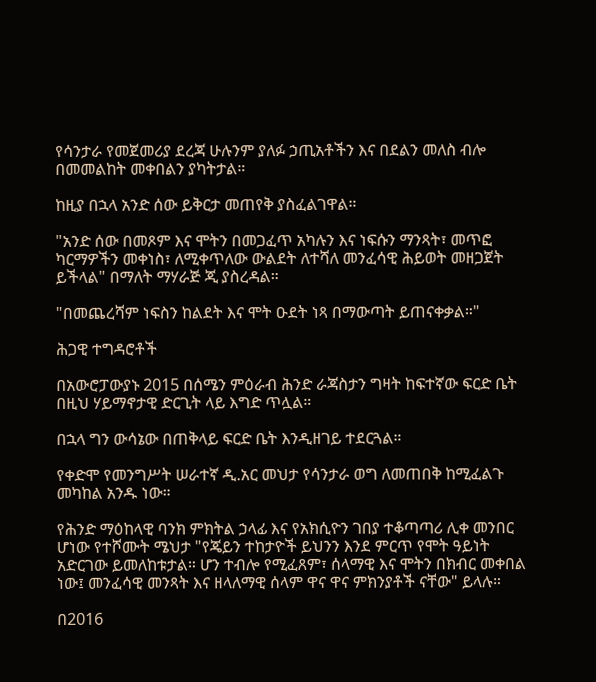የሳንታራ የመጀመሪያ ደረጃ ሁሉንም ያለፉ ኃጢአቶችን እና በደልን መለስ ብሎ በመመልከት መቀበልን ያካትታል።

ከዚያ በኋላ አንድ ሰው ይቅርታ መጠየቅ ያስፈልገዋል።

"አንድ ሰው በመጾም እና ሞትን በመጋፈጥ አካሉን እና ነፍሱን ማንጻት፣ መጥፎ ካርማዎችን መቀነስ፣ ለሚቀጥለው ውልደት ለተሻለ መንፈሳዊ ሕይወት መዘጋጀት ይችላል" በማለት ማሃራጅ ጂ ያስረዳል።

"በመጨረሻም ነፍስን ከልደት እና ሞት ዑደት ነጻ በማውጣት ይጠናቀቃል።"

ሕጋዊ ተግዳሮቶች

በአውሮፓውያኑ 2015 በሰሜን ምዕራብ ሕንድ ራጃስታን ግዛት ከፍተኛው ፍርድ ቤት በዚህ ሃይማኖታዊ ድርጊት ላይ እግድ ጥሏል።

በኋላ ግን ውሳኔው በጠቅላይ ፍርድ ቤት እንዲዘገይ ተደርጓል።

የቀድሞ የመንግሥት ሠራተኛ ዲ.አር መህታ የሳንታራ ወግ ለመጠበቅ ከሚፈልጉ መካከል አንዱ ነው።

የሕንድ ማዕከላዊ ባንክ ምክትል ኃላፊ እና የአክሲዮን ገበያ ተቆጣጣሪ ሊቀ መንበር ሆነው የተሾሙት ሜህታ "የጄይን ተከታዮች ይህንን እንደ ምርጥ የሞት ዓይነት አድርገው ይመለከቱታል። ሆን ተብሎ የሚፈጸም፣ ሰላማዊ እና ሞትን በክብር መቀበል ነው፤ መንፈሳዊ መንጻት እና ዘላለማዊ ሰላም ዋና ዋና ምክንያቶች ናቸው" ይላሉ።

በ2016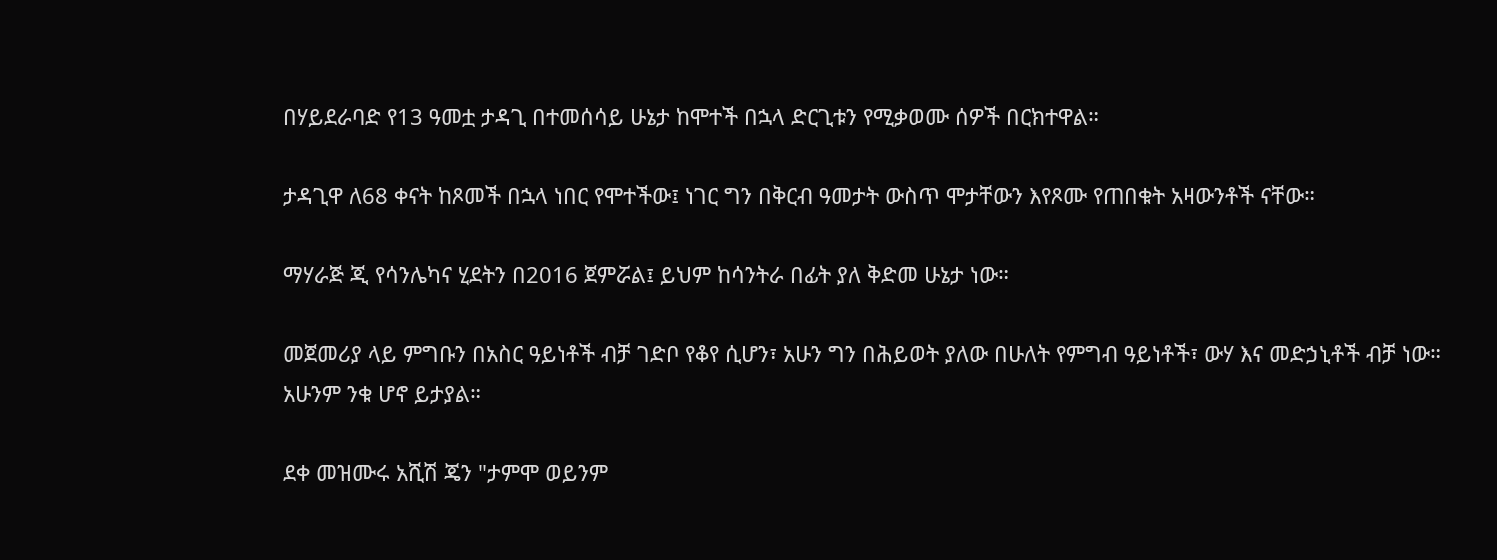በሃይደራባድ የ13 ዓመቷ ታዳጊ በተመሰሳይ ሁኔታ ከሞተች በኋላ ድርጊቱን የሚቃወሙ ሰዎች በርክተዋል።

ታዳጊዋ ለ68 ቀናት ከጾመች በኋላ ነበር የሞተችው፤ ነገር ግን በቅርብ ዓመታት ውስጥ ሞታቸውን እየጾሙ የጠበቁት አዛውንቶች ናቸው።

ማሃራጅ ጂ የሳንሌካና ሂደትን በ2016 ጀምሯል፤ ይህም ከሳንትራ በፊት ያለ ቅድመ ሁኔታ ነው።

መጀመሪያ ላይ ምግቡን በአስር ዓይነቶች ብቻ ገድቦ የቆየ ሲሆን፣ አሁን ግን በሕይወት ያለው በሁለት የምግብ ዓይነቶች፣ ውሃ እና መድኃኒቶች ብቻ ነው። አሁንም ንቁ ሆኖ ይታያል።

ደቀ መዝሙሩ አሺሽ ጄን "ታምሞ ወይንም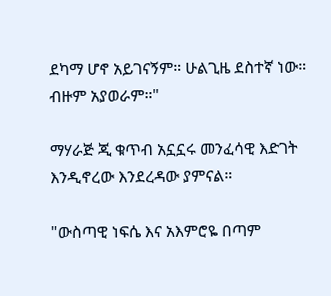ደካማ ሆኖ አይገናኝም። ሁልጊዜ ደስተኛ ነው። ብዙም አያወራም።"

ማሃራጅ ጂ ቁጥብ አኗኗሩ መንፈሳዊ እድገት እንዲኖረው እንደረዳው ያምናል።

"ውስጣዊ ነፍሴ እና አእምሮዬ በጣም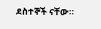ደስተኞች ናቸው።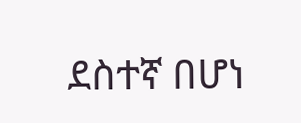ደስተኛ በሆነ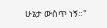ሁኔታ ውስጥ ነኝ።"